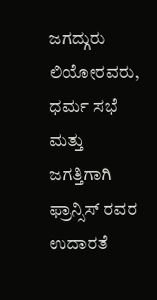ಜಗದ್ಗುರು ಲಿಯೋರವರು, ಧರ್ಮ ಸಭೆ ಮತ್ತು ಜಗತ್ತಿಗಾಗಿ ಫ್ರಾನ್ಸಿಸ್ ರವರ ಉದಾರತೆ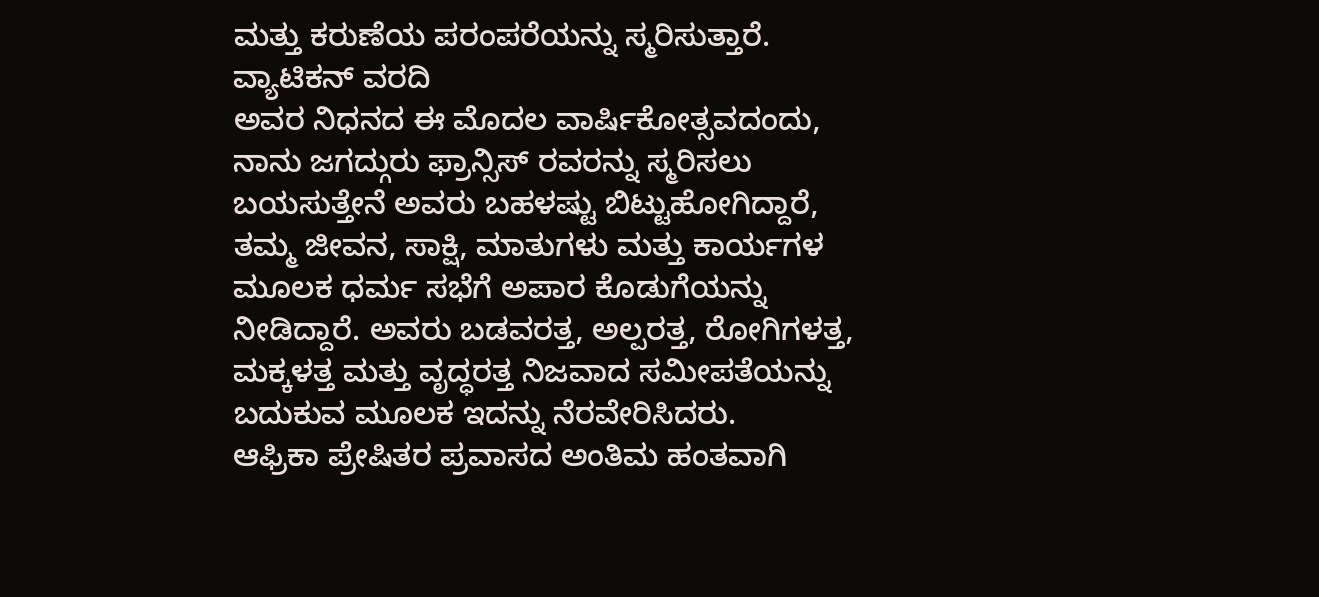ಮತ್ತು ಕರುಣೆಯ ಪರಂಪರೆಯನ್ನು ಸ್ಮರಿಸುತ್ತಾರೆ.
ವ್ಯಾಟಿಕನ್ ವರದಿ
ಅವರ ನಿಧನದ ಈ ಮೊದಲ ವಾರ್ಷಿಕೋತ್ಸವದಂದು, ನಾನು ಜಗದ್ಗುರು ಫ್ರಾನ್ಸಿಸ್ ರವರನ್ನು ಸ್ಮರಿಸಲು ಬಯಸುತ್ತೇನೆ ಅವರು ಬಹಳಷ್ಟು ಬಿಟ್ಟುಹೋಗಿದ್ದಾರೆ, ತಮ್ಮ ಜೀವನ, ಸಾಕ್ಷಿ, ಮಾತುಗಳು ಮತ್ತು ಕಾರ್ಯಗಳ ಮೂಲಕ ಧರ್ಮ ಸಭೆಗೆ ಅಪಾರ ಕೊಡುಗೆಯನ್ನು ನೀಡಿದ್ದಾರೆ. ಅವರು ಬಡವರತ್ತ, ಅಲ್ಪರತ್ತ, ರೋಗಿಗಳತ್ತ, ಮಕ್ಕಳತ್ತ ಮತ್ತು ವೃದ್ಧರತ್ತ ನಿಜವಾದ ಸಮೀಪತೆಯನ್ನು ಬದುಕುವ ಮೂಲಕ ಇದನ್ನು ನೆರವೇರಿಸಿದರು.
ಆಫ್ರಿಕಾ ಪ್ರೇಷಿತರ ಪ್ರವಾಸದ ಅಂತಿಮ ಹಂತವಾಗಿ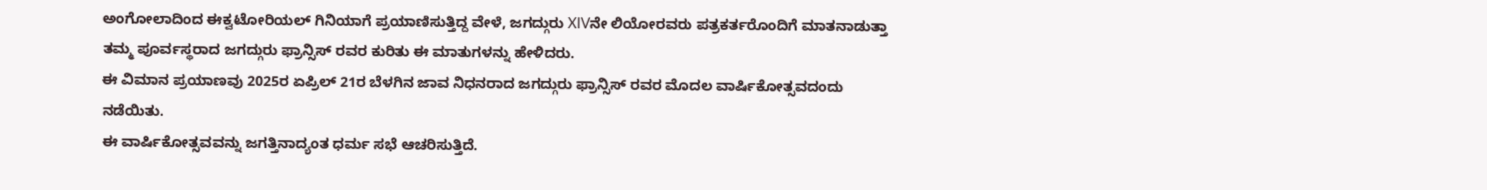ಅಂಗೋಲಾದಿಂದ ಈಕ್ವಟೋರಿಯಲ್ ಗಿನಿಯಾಗೆ ಪ್ರಯಾಣಿಸುತ್ತಿದ್ದ ವೇಳೆ, ಜಗದ್ಗುರು XIVನೇ ಲಿಯೋರವರು ಪತ್ರಕರ್ತರೊಂದಿಗೆ ಮಾತನಾಡುತ್ತಾ ತಮ್ಮ ಪೂರ್ವಸ್ಥರಾದ ಜಗದ್ಗುರು ಫ್ರಾನ್ಸಿಸ್ ರವರ ಕುರಿತು ಈ ಮಾತುಗಳನ್ನು ಹೇಳಿದರು.
ಈ ವಿಮಾನ ಪ್ರಯಾಣವು 2025ರ ಏಪ್ರಿಲ್ 21ರ ಬೆಳಗಿನ ಜಾವ ನಿಧನರಾದ ಜಗದ್ಗುರು ಫ್ರಾನ್ಸಿಸ್ ರವರ ಮೊದಲ ವಾರ್ಷಿಕೋತ್ಸವದಂದು ನಡೆಯಿತು.
ಈ ವಾರ್ಷಿಕೋತ್ಸವವನ್ನು ಜಗತ್ತಿನಾದ್ಯಂತ ಧರ್ಮ ಸಭೆ ಆಚರಿಸುತ್ತಿದೆ.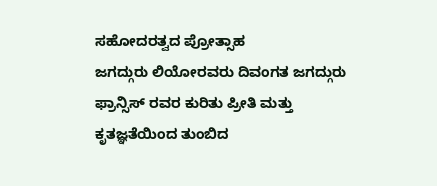ಸಹೋದರತ್ವದ ಪ್ರೋತ್ಸಾಹ
ಜಗದ್ಗುರು ಲಿಯೋರವರು ದಿವಂಗತ ಜಗದ್ಗುರು ಫ್ರಾನ್ಸಿಸ್ ರವರ ಕುರಿತು ಪ್ರೀತಿ ಮತ್ತು ಕೃತಜ್ಞತೆಯಿಂದ ತುಂಬಿದ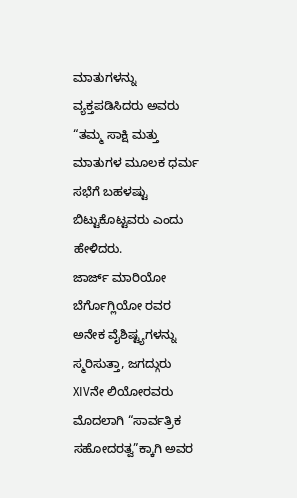ಮಾತುಗಳನ್ನು ವ್ಯಕ್ತಪಡಿಸಿದರು ಅವರು “ತಮ್ಮ ಸಾಕ್ಷಿ ಮತ್ತು ಮಾತುಗಳ ಮೂಲಕ ಧರ್ಮ ಸಭೆಗೆ ಬಹಳಷ್ಟು ಬಿಟ್ಟುಕೊಟ್ಟವರು ಎಂದು ಹೇಳಿದರು.
ಜಾರ್ಜ್ ಮಾರಿಯೋ ಬೆರ್ಗೊಗ್ಲಿಯೋ ರವರ ಅನೇಕ ವೈಶಿಷ್ಟ್ಯಗಳನ್ನು ಸ್ಮರಿಸುತ್ತಾ, ಜಗದ್ಗುರು XIVನೇ ಲಿಯೋರವರು ಮೊದಲಾಗಿ “ಸಾರ್ವತ್ರಿಕ ಸಹೋದರತ್ವ”ಕ್ಕಾಗಿ ಅವರ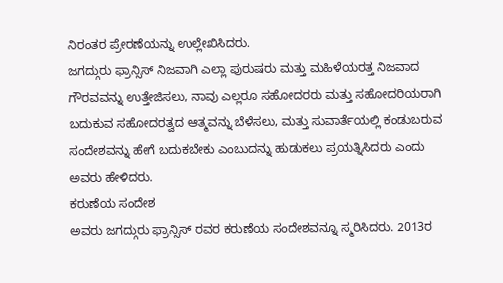ನಿರಂತರ ಪ್ರೇರಣೆಯನ್ನು ಉಲ್ಲೇಖಿಸಿದರು.
ಜಗದ್ಗುರು ಫ್ರಾನ್ಸಿಸ್ ನಿಜವಾಗಿ ಎಲ್ಲಾ ಪುರುಷರು ಮತ್ತು ಮಹಿಳೆಯರತ್ತ ನಿಜವಾದ ಗೌರವವನ್ನು ಉತ್ತೇಜಿಸಲು, ನಾವು ಎಲ್ಲರೂ ಸಹೋದರರು ಮತ್ತು ಸಹೋದರಿಯರಾಗಿ ಬದುಕುವ ಸಹೋದರತ್ವದ ಆತ್ಮವನ್ನು ಬೆಳೆಸಲು, ಮತ್ತು ಸುವಾರ್ತೆಯಲ್ಲಿ ಕಂಡುಬರುವ ಸಂದೇಶವನ್ನು ಹೇಗೆ ಬದುಕಬೇಕು ಎಂಬುದನ್ನು ಹುಡುಕಲು ಪ್ರಯತ್ನಿಸಿದರು ಎಂದು ಅವರು ಹೇಳಿದರು.
ಕರುಣೆಯ ಸಂದೇಶ
ಅವರು ಜಗದ್ಗುರು ಫ್ರಾನ್ಸಿಸ್ ರವರ ಕರುಣೆಯ ಸಂದೇಶವನ್ನೂ ಸ್ಮರಿಸಿದರು. 2013ರ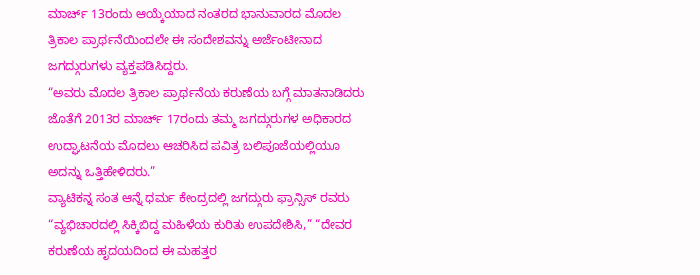ಮಾರ್ಚ್ 13ರಂದು ಆಯ್ಕೆಯಾದ ನಂತರದ ಭಾನುವಾರದ ಮೊದಲ ತ್ರಿಕಾಲ ಪ್ರಾರ್ಥನೆಯಿಂದಲೇ ಈ ಸಂದೇಶವನ್ನು ಅರ್ಜೆಂಟೀನಾದ ಜಗದ್ಗುರುಗಳು ವ್ಯಕ್ತಪಡಿಸಿದ್ದರು.
“ಅವರು ಮೊದಲ ತ್ರಿಕಾಲ ಪ್ರಾರ್ಥನೆಯ ಕರುಣೆಯ ಬಗ್ಗೆ ಮಾತನಾಡಿದರು ಜೊತೆಗೆ 2013ರ ಮಾರ್ಚ್ 17ರಂದು ತಮ್ಮ ಜಗದ್ಗುರುಗಳ ಅಧಿಕಾರದ ಉದ್ಘಾಟನೆಯ ಮೊದಲು ಆಚರಿಸಿದ ಪವಿತ್ರ ಬಲಿಪೂಜೆಯಲ್ಲಿಯೂ ಅದನ್ನು ಒತ್ತಿಹೇಳಿದರು.”
ವ್ಯಾಟಿಕನ್ನ ಸಂತ ಆನ್ನೆ ಧರ್ಮ ಕೇಂದ್ರದಲ್ಲಿ ಜಗದ್ಗುರು ಫ್ರಾನ್ಸಿಸ್ ರವರು “ವ್ಯಭಿಚಾರದಲ್ಲಿ ಸಿಕ್ಕಿಬಿದ್ದ ಮಹಿಳೆಯ ಕುರಿತು ಉಪದೇಶಿಸಿ,” “ದೇವರ ಕರುಣೆಯ ಹೃದಯದಿಂದ ಈ ಮಹತ್ತರ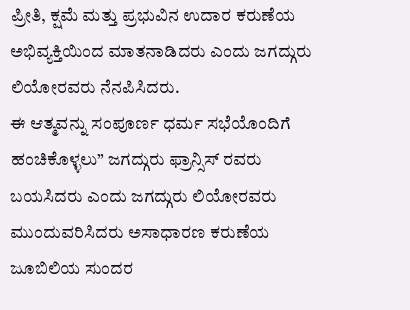ಪ್ರೀತಿ, ಕ್ಷಮೆ ಮತ್ತು ಪ್ರಭುವಿನ ಉದಾರ ಕರುಣೆಯ ಅಭಿವ್ಯಕ್ತಿಯಿಂದ ಮಾತನಾಡಿದರು ಎಂದು ಜಗದ್ಗುರು ಲಿಯೋರವರು ನೆನಪಿಸಿದರು.
ಈ ಆತ್ಮವನ್ನು ಸಂಪೂರ್ಣ ಧರ್ಮ ಸಭೆಯೊಂದಿಗೆ ಹಂಚಿಕೊಳ್ಳಲು” ಜಗದ್ಗುರು ಫ್ರಾನ್ಸಿಸ್ ರವರು ಬಯಸಿದರು ಎಂದು ಜಗದ್ಗುರು ಲಿಯೋರವರು ಮುಂದುವರಿಸಿದರು ಅಸಾಧಾರಣ ಕರುಣೆಯ ಜೂಬಿಲಿಯ ಸುಂದರ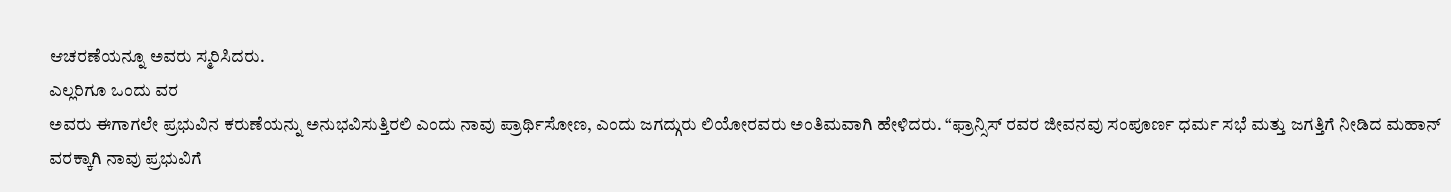ಆಚರಣೆಯನ್ನೂ ಅವರು ಸ್ಮರಿಸಿದರು.
ಎಲ್ಲರಿಗೂ ಒಂದು ವರ
ಅವರು ಈಗಾಗಲೇ ಪ್ರಭುವಿನ ಕರುಣೆಯನ್ನು ಅನುಭವಿಸುತ್ತಿರಲಿ ಎಂದು ನಾವು ಪ್ರಾರ್ಥಿಸೋಣ, ಎಂದು ಜಗದ್ಗುರು ಲಿಯೋರವರು ಅಂತಿಮವಾಗಿ ಹೇಳಿದರು. “ಫ್ರಾನ್ಸಿಸ್ ರವರ ಜೀವನವು ಸಂಪೂರ್ಣ ಧರ್ಮ ಸಭೆ ಮತ್ತು ಜಗತ್ತಿಗೆ ನೀಡಿದ ಮಹಾನ್ ವರಕ್ಕಾಗಿ ನಾವು ಪ್ರಭುವಿಗೆ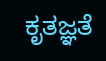ಕೃತಜ್ಞತೆ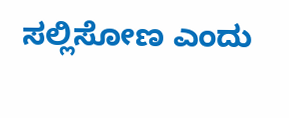ಸಲ್ಲಿಸೋಣ ಎಂದು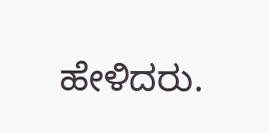ಹೇಳಿದರು.